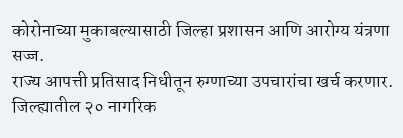कोरोनाच्या मुकाबल्यासाठी जिल्हा प्रशासन आणि आरोग्य यंत्रणा सज्ज.
राज्य आपत्ती प्रतिसाद निधीतून रुग्णाच्या उपचारांचा खर्च करणार.
जिल्ह्यातील २० नागरिक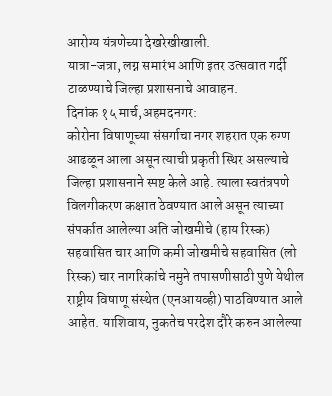आरोग्य यंत्रणेच्या देखरेखीखाली.
यात्रा-जत्रा, लग्न समारंभ आणि इतर उत्सवात गर्दी टाळण्याचे जिल्हा प्रशासनाचे आवाहन.
दिनांक १५ मार्च,अहमदनगर:
कोरोना विषाणूच्या संसर्गाचा नगर शहरात एक रुग्ण आढळून आला असून त्याची प्रकृती स्थिर असल्याचे जिल्हा प्रशासनाने स्पष्ट केले आहे. त्याला स्वतंत्रपणे विलगीकरण कक्षात ठेवण्यात आले असून त्याच्या संपर्कात आलेल्या अति जोखमीचे (हाय रिस्क) सहवासित चार आणि कमी जोखमीचे सहवासित (लो रिस्क) चार नागरिकांचे नमुने तपासणीसाठी पुणे येथील राष्ट्रीय विषाणू संस्थेत (एनआयव्ही) पाठविण्यात आले आहेत. याशिवाय, नुकतेच परदेश दौरे करुन आलेल्या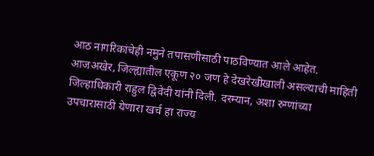आठ नागरिकांचेही नमुने तपासणीसाठी पाठविण्यात आले आहेत. आजअखेर, जिल्ह्यातील एकूण २० जण हे देखरेखीखाली असल्याची माहिती जिल्हाधिकारी राहुल द्विवेदी यांनी दिली. दरम्यान, अशा रुग्णांच्या उपचारासाठी येणारा खर्च हा राज्य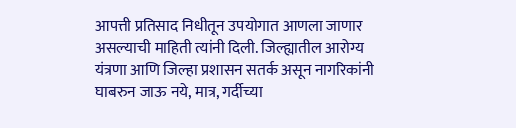आपत्ती प्रतिसाद निधीतून उपयोगात आणला जाणार असल्याची माहिती त्यांनी दिली. जिल्ह्यातील आरोग्य यंत्रणा आणि जिल्हा प्रशासन सतर्क असून नागरिकांनी घाबरुन जाऊ नये, मात्र, गर्दीच्या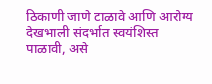ठिकाणी जाणे टाळावे आणि आरोग्य देखभाली संदर्भात स्वयंशिस्त पाळावी, असे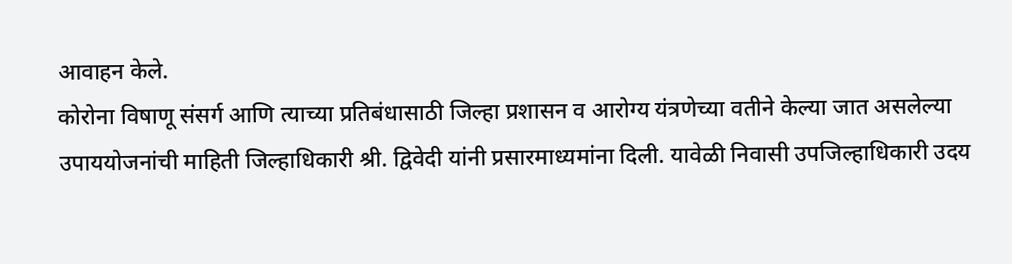आवाहन केले.
कोरोना विषाणू संसर्ग आणि त्याच्या प्रतिबंधासाठी जिल्हा प्रशासन व आरोग्य यंत्रणेच्या वतीने केल्या जात असलेल्या उपाययोजनांची माहिती जिल्हाधिकारी श्री. द्विवेदी यांनी प्रसारमाध्यमांना दिली. यावेळी निवासी उपजिल्हाधिकारी उदय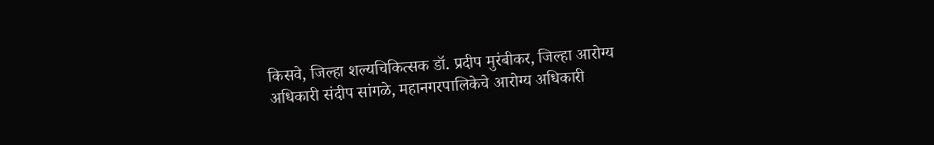किसवे, जिल्हा शल्यचिकित्सक डॉ. प्रदीप मुरंबीकर, जिल्हा आरोग्य अधिकारी संदीप सांगळे, महानगरपालिकेचे आरोग्य अधिकारी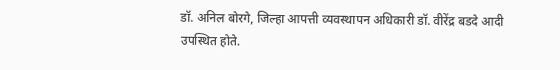डॉ. अनिल बोरगे, जिल्हा आपत्ती व्यवस्थापन अधिकारी डॉ. वीरेंद्र बडदे आदी उपस्थित होते.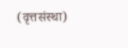(वृत्तसंस्था)